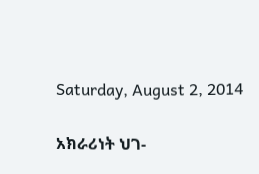Saturday, August 2, 2014

አክራሪነት ህገ-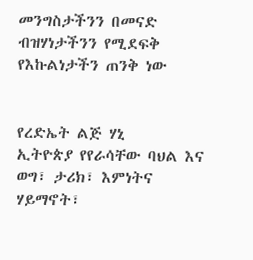መንግስታችንን በመናድ ብዝሃነታችንን የሚደፍቅ የእኩልነታችን ጠንቅ ነው


የረድኤት ልጅ ሃኒ
ኢትዮጵያ የየራሳቸው ባህል እና ወግ፣ ታሪክ፣ እምነትና ሃይማኖት፣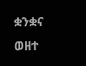ቋንቋና ወዘተ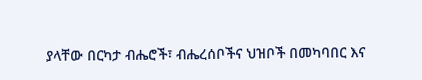ያላቸው በርካታ ብሔሮች፣ ብሔረሰቦችና ህዝቦች በመካባበር እና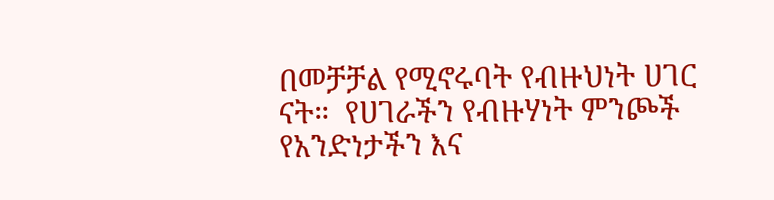በመቻቻል የሚኖሩባት የብዙህነት ሀገር ናት።  የሀገራችን የብዙሃነት ምንጮች የአንድነታችን እና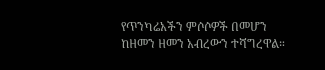የጥንካሬአችን ምሶሶዎች በመሆን ከዘመን ዘመን አብረውን ተሻግረዋል።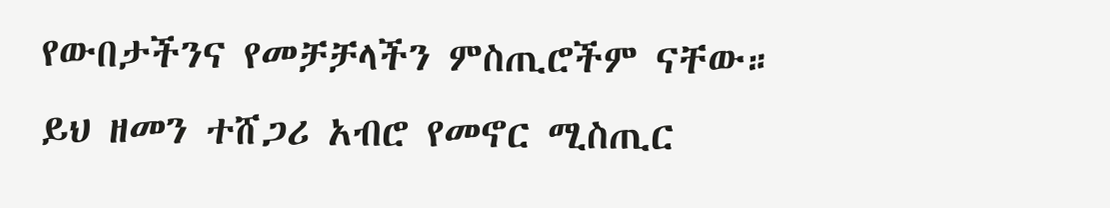የውበታችንና የመቻቻላችን ምስጢሮችም ናቸው።  ይህ ዘመን ተሸጋሪ አብሮ የመኖር ሚስጢር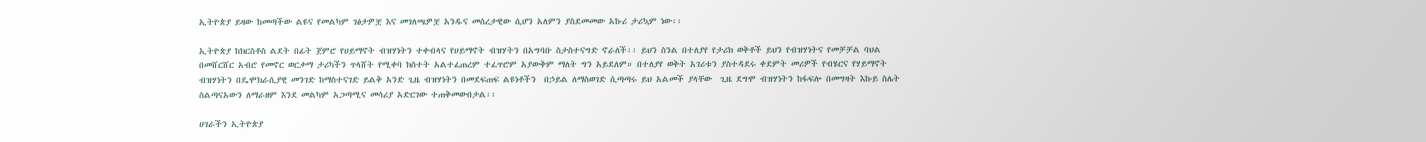ኢትዮጵያ ይዛው ከመጣችው ልዩና የመልካም ገፅታዎቿ እና መገለጫዎቿ አንዱና መሰረታዊው ሲሆን አለምን ያስደመመው አኩሪ ታሪኳም ነው፡፡

ኢትዮጵያ ከክርስቶስ ልደት በፊት ጀምሮ የሀይማኖት ብዝሃነትን ተቀብላና የሀይማኖት ብዝሃትን በአግባቡ ስታስተናግድ ኖራለች፡፡ ይህን ስንል በተለያየ የታሪክ ወቅቶች ይህን የብዝሃነትና የመቻቻል ባህል በመሸርሸር አብሮ የመኖር ወርቃማ ታሪካችን ጥላሸት የሚቀባ ክስተት አልተፈጠረም ተፈጥሮም አያውቅም ማለት ግን አይደለም። በተለያየ ወቅት አገሪቱን ያስተዳደሩ ቀደምት መሪዎች የብሄርና የሃይማኖት ብዝሃነትን በዴሞክራሲያዊ መንገድ ከማስተናገድ ይልቅ አንድ ጊዜ ብዝሃነትን በመደፍጠፍ ልዩነቶችን  በኃይል ለማስወገድ ሲጣጣሩ ይህ አልመች ያላቸው  ጊዜ ደግሞ ብዝሃነትን ከፋፍሎ በመግዛት እኩይ ስሌት ስልጣናአውን ለማራዘም እንደ መልካም አጋጣሚና መሳሪያ አድርገው ተጠቅመውበታል፡፡

ሀገራችን ኢትዮጵያ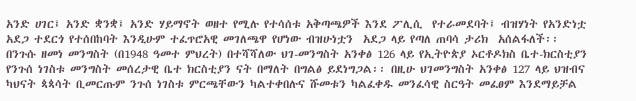አንድ ሀገር፤ አንድ ቋንቋ፤ አንድ ሃይማኖት ወዘተ የሚሉ የተሳሰቱ አቅጣጫዎች እንደ ፖሊሲ  የተራመደባት፤ ብዝሃነት የአንድነቷ  አደጋ ተደርጎ የተሰበከባት እንዲሁም ተፈጥሮአዊ መገለጫዋ የሆነው ብዝሁነቷን  አደጋ ላይ የጣለ ጠባሳ ታሪክ  አሰልፋለች፡፡
በንጉሱ ዘመነ መንግስት (በ1948 ዓመተ ምህረት) በተሻሻለው ህገ-መንግስት አንቀፅ 126 ላይ የኢትዮጵያ ኦርቶዶክስ ቤተ-ክርስቲያን የንጉሰ ነገስቱ መንግስት መሰረታዊ ቤተ ክርስቲያን ናት በማለት በግልፅ ይደነግጋል፡፡ በዚሁ ህገመንግስት አንቀፅ 127 ላይ ህዝብና ካህናት ጳጳሳት ቢመርጡም ንጉሰ ነገስቱ ምርጫቸውን ካልተቀበሉና ሹመቱን ካልፈቀዱ መንፈሳዊ ስርዓት መፈፀም እንደማይቻል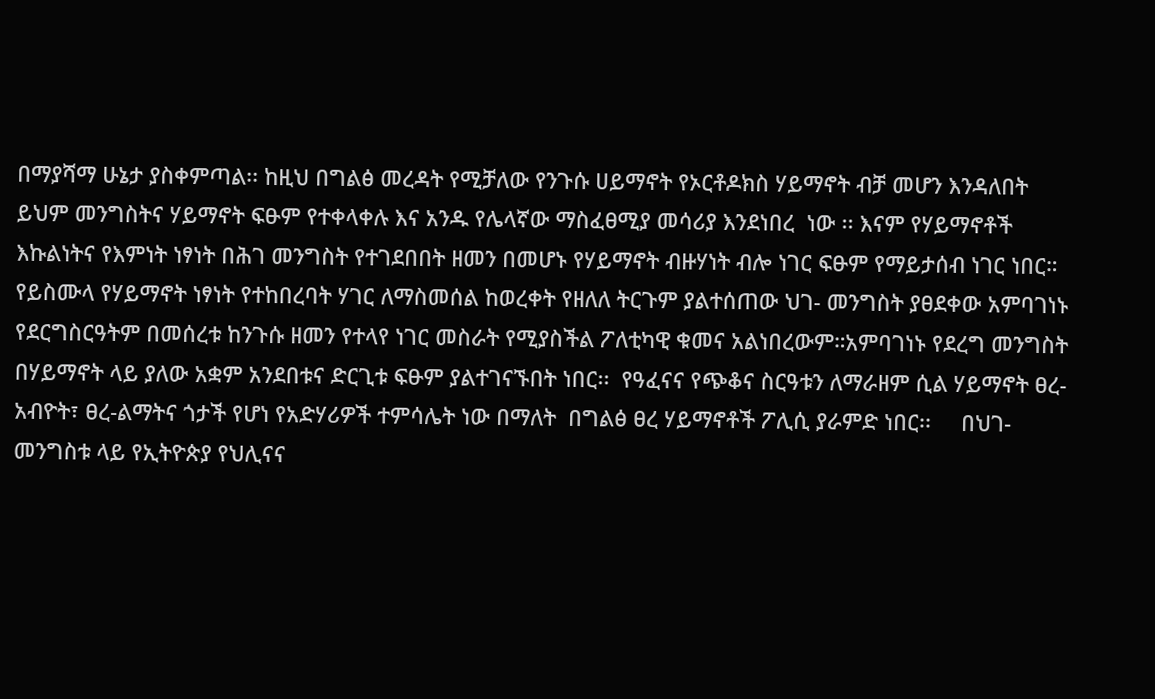በማያሻማ ሁኔታ ያስቀምጣል፡፡ ከዚህ በግልፅ መረዳት የሚቻለው የንጉሱ ሀይማኖት የኦርቶዶክስ ሃይማኖት ብቻ መሆን እንዳለበት ይህም መንግስትና ሃይማኖት ፍፁም የተቀላቀሉ እና አንዱ የሌላኛው ማስፈፀሚያ መሳሪያ እንደነበረ  ነው ፡፡ እናም የሃይማኖቶች እኩልነትና የእምነት ነፃነት በሕገ መንግስት የተገደበበት ዘመን በመሆኑ የሃይማኖት ብዙሃነት ብሎ ነገር ፍፁም የማይታሰብ ነገር ነበር።
የይስሙላ የሃይማኖት ነፃነት የተከበረባት ሃገር ለማስመሰል ከወረቀት የዘለለ ትርጉም ያልተሰጠው ህገ- መንግስት ያፀደቀው አምባገነኑ የደርግስርዓትም በመሰረቱ ከንጉሱ ዘመን የተላየ ነገር መስራት የሚያስችል ፖለቲካዊ ቁመና አልነበረውም።አምባገነኑ የደረግ መንግስት በሃይማኖት ላይ ያለው አቋም አንደበቱና ድርጊቱ ፍፁም ያልተገናኙበት ነበር፡፡  የዓፈናና የጭቆና ስርዓቱን ለማራዘም ሲል ሃይማኖት ፀረ-አብዮት፣ ፀረ-ልማትና ጎታች የሆነ የአድሃሪዎች ተምሳሌት ነው በማለት  በግልፅ ፀረ ሃይማኖቶች ፖሊሲ ያራምድ ነበር፡፡     በህገ-መንግስቱ ላይ የኢትዮጵያ የህሊናና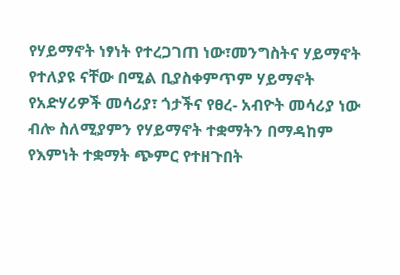የሃይማኖት ነፃነት የተረጋገጠ ነው፣መንግስትና ሃይማኖት የተለያዩ ናቸው በሚል ቢያስቀምጥም ሃይማኖት የአድሃሪዎች መሳሪያ፣ ጎታችና የፀረ- አብዮት መሳሪያ ነው ብሎ ስለሚያምን የሃይማኖት ተቋማትን በማዳከም   የእምነት ተቋማት ጭምር የተዘጉበት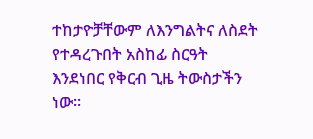ተከታዮቻቸውም ለእንግልትና ለስደት የተዳረጉበት አስከፊ ስርዓት እንደነበር የቅርብ ጊዜ ትውስታችን ነው፡፡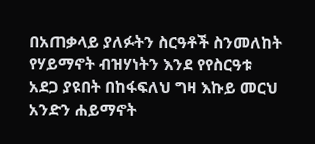በአጠቃላይ ያለፉትን ስርዓቶች ስንመለከት  የሃይማኖት ብዝሃነትን እንደ የየስርዓቱ አደጋ ያዩበት በከፋፍለህ ግዛ እኩይ መርህ አንድን ሐይማኖት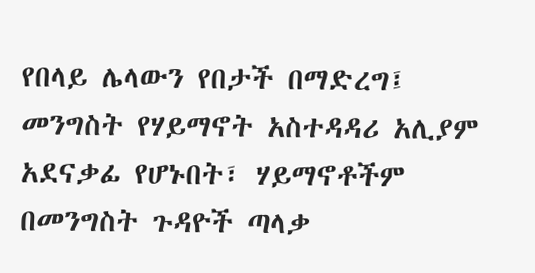የበላይ ሌላውን የበታች በማድረግ፤ መንግስት የሃይማኖት አስተዳዳሪ አሊያም አደናቃፊ የሆኑበት፣ ሃይማኖቶችም በመንግስት ጉዳዮች ጣላቃ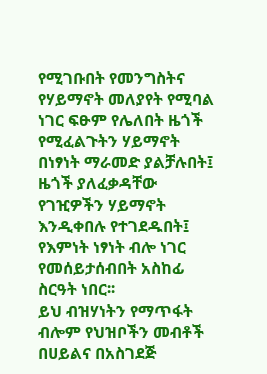የሚገቡበት የመንግስትና የሃይማኖት መለያየት የሚባል ነገር ፍፁም የሌለበት ዜጎች የሚፈልጉትን ሃይማኖት በነፃነት ማራመድ ያልቻሉበት፤ ዜጎች ያለፈቃዳቸው የገዢዎችን ሃይማኖት  እንዲቀበሉ የተገደዱበት፤ የእምነት ነፃነት ብሎ ነገር የመሰይታሰብበት አስከፊ ስርዓት ነበር፡፡
ይህ ብዝሃነትን የማጥፋት ብሎም የህዝቦችን መብቶች በሀይልና በአስገደጅ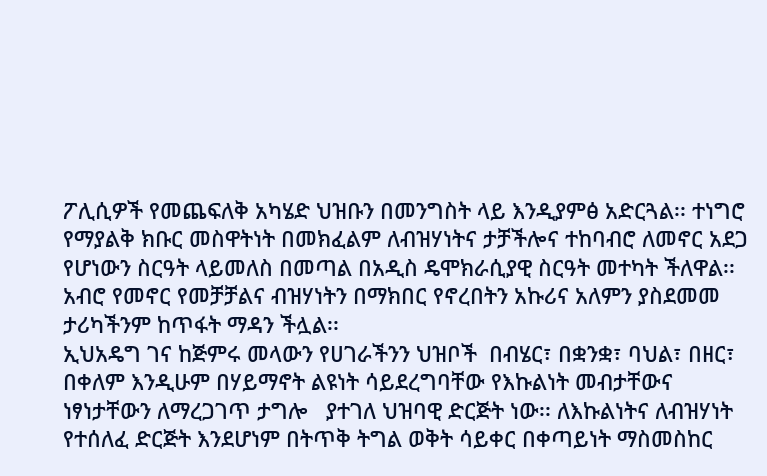ፖሊሲዎች የመጨፍለቅ አካሄድ ህዝቡን በመንግስት ላይ እንዲያምፅ አድርጓል፡፡ ተነግሮ የማያልቅ ክቡር መስዋትነት በመክፈልም ለብዝሃነትና ታቻችሎና ተከባብሮ ለመኖር አደጋ የሆነውን ስርዓት ላይመለስ በመጣል በአዲስ ዴሞክራሲያዊ ስርዓት መተካት ችለዋል፡፡ አብሮ የመኖር የመቻቻልና ብዝሃነትን በማክበር የኖረበትን አኩሪና አለምን ያስደመመ ታሪካችንም ከጥፋት ማዳን ችሏል፡፡
ኢህአዴግ ገና ከጅምሩ መላውን የሀገራችንን ህዝቦች  በብሄር፣ በቋንቋ፣ ባህል፣ በዘር፣ በቀለም እንዲሁም በሃይማኖት ልዩነት ሳይደረግባቸው የእኩልነት መብታቸውና ነፃነታቸውን ለማረጋገጥ ታግሎ   ያተገለ ህዝባዊ ድርጅት ነው፡፡ ለእኩልነትና ለብዝሃነት የተሰለፈ ድርጅት እንደሆነም በትጥቅ ትግል ወቅት ሳይቀር በቀጣይነት ማስመስከር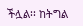ችሏል፡፡ ከትግል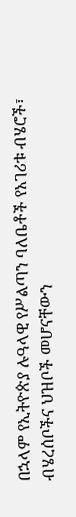በኋላም የኢትዮጵያ ሉዓላዊ የሥልጣን ባለቤቶች የአገሪቱ ብሄሮች፣ ብሄረሰቦችና ህዝቦች መሆናቸውን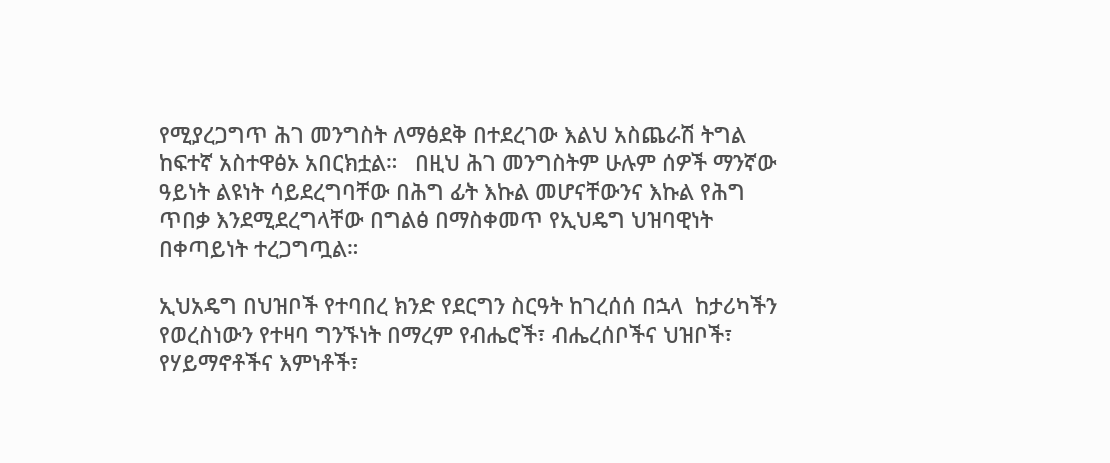የሚያረጋግጥ ሕገ መንግስት ለማፅደቅ በተደረገው እልህ አስጨራሽ ትግል ከፍተኛ አስተዋፅኦ አበርክቷል።   በዚህ ሕገ መንግስትም ሁሉም ሰዎች ማንኛው ዓይነት ልዩነት ሳይደረግባቸው በሕግ ፊት እኩል መሆናቸውንና እኩል የሕግ ጥበቃ እንደሚደረግላቸው በግልፅ በማስቀመጥ የኢህዴግ ህዝባዊነት በቀጣይነት ተረጋግጧል።

ኢህአዴግ በህዝቦች የተባበረ ክንድ የደርግን ስርዓት ከገረሰሰ በኋላ  ከታሪካችን የወረስነውን የተዛባ ግንኙነት በማረም የብሔሮች፣ ብሔረሰቦችና ህዝቦች፣ የሃይማኖቶችና እምነቶች፣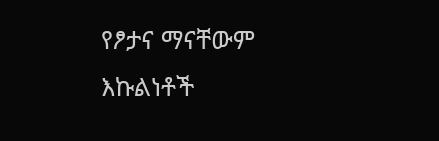የፆታና ማናቸውም እኩልነቶች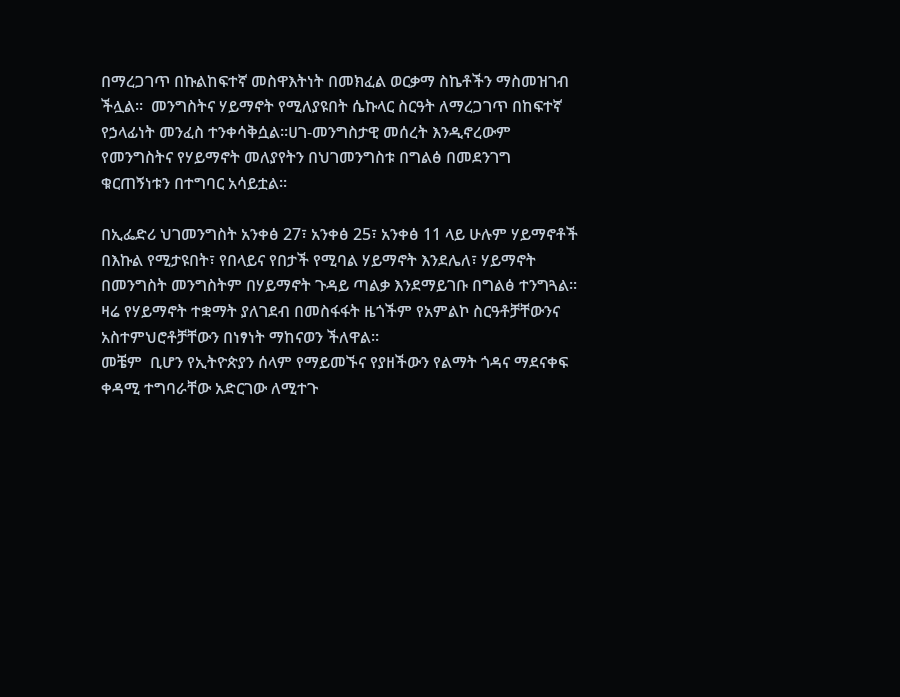በማረጋገጥ በኩልከፍተኛ መስዋእትነት በመክፈል ወርቃማ ስኬቶችን ማስመዝገብ ችሏል።  መንግስትና ሃይማኖት የሚለያዩበት ሴኩላር ስርዓት ለማረጋገጥ በከፍተኛ የኃላፊነት መንፈስ ተንቀሳቅሷል፡፡ሀገ-መንግስታዊ መሰረት እንዲኖረውም  የመንግስትና የሃይማኖት መለያየትን በህገመንግስቱ በግልፅ በመደንገግ ቁርጠኝነቱን በተግባር አሳይቷል፡፡

በኢፌድሪ ህገመንግስት አንቀፅ 27፣ አንቀፅ 25፣ አንቀፅ 11 ላይ ሁሉም ሃይማኖቶች በእኩል የሚታዩበት፣ የበላይና የበታች የሚባል ሃይማኖት እንደሌለ፣ ሃይማኖት በመንግስት መንግስትም በሃይማኖት ጉዳይ ጣልቃ እንደማይገቡ በግልፅ ተንግጓል፡፡   ዛሬ የሃይማኖት ተቋማት ያለገደብ በመስፋፋት ዜጎችም የአምልኮ ስርዓቶቻቸውንና አስተምህሮቶቻቸውን በነፃነት ማከናወን ችለዋል፡፡
መቼም  ቢሆን የኢትዮጵያን ሰላም የማይመኙና የያዘችውን የልማት ጎዳና ማደናቀፍ  ቀዳሚ ተግባራቸው አድርገው ለሚተጉ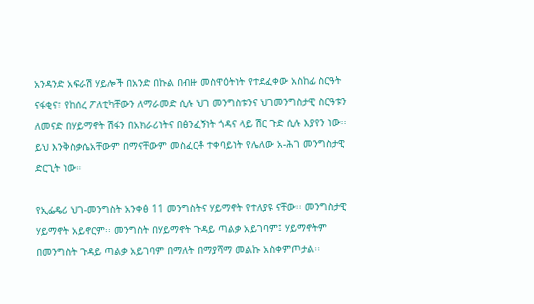አንዳንድ አፍራሽ ሃይሎች በአንድ በኩል በብዙ መስዋዕትነት የተደፈቀው አስከፊ ስርዓት  ናፋቂና፣ የከሰረ ፖለቲካቸውን ለማራመድ ሲሉ ህገ መንግስቱንና ህገመንግስታዊ ስርዓቱን ለመናድ በሃይማኖት ሽፋን በአክራሪነትና በፅንፈኝነት ጎዳና ላይ ሽር ጉድ ሲሉ እያየን ነው፡፡ ይህ እንቅስቃሴአቸውም በማናቸውም መስፈርቶ ተቀባይነት የሌለው አ-ሕገ መንግስታዊ ድርጊት ነው።

የኢፌዴሪ ህገ-መንግስት አንቀፅ 11 መንግስትና ሃይማኖት የተለያዩ ናቸው፡፡ መንግስታዊ ሃይማኖት አይኖርም፡፡ መንግስት በሃይማኖት ጉዳይ ጣልቃ አይገባም፤ ሃይማኖትም በመንግስት ጉዳይ ጣልቃ አይገባም በማለት በማያሻማ መልኩ አስቀምጦታል፡፡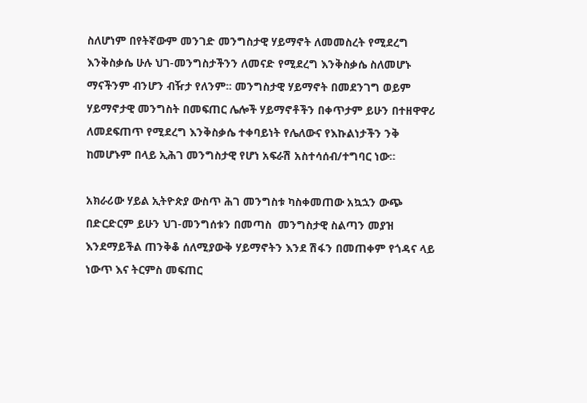ስለሆነም በየትኛውም መንገድ መንግስታዊ ሃይማኖት ለመመስረት የሚደረግ እንቅስቃሴ ሁሉ ህገ-መንግስታችንን ለመናድ የሚደረግ እንቅስቃሴ ስለመሆኑ ማናችንም ብንሆን ብዥታ የለንም፡፡ መንግስታዊ ሃይማኖት በመደንገግ ወይም ሃይማኖታዊ መንግስት በመፍጠር ሌሎች ሃይማኖቶችን በቀጥታም ይሁን በተዘዋዋሪ ለመደፍጠጥ የሚደረግ እንቅስቃሴ ተቀባይነት የሌለውና የእኩልነታችን ንቅ ከመሆኑም በላይ ኢሕገ መንግስታዊ የሆነ አፍራሽ አስተሳሰብ/ተግባር ነው።

አክራሪው ሃይል ኢትዮጵያ ውስጥ ሕገ መንግስቱ ካስቀመጠው አኳኋን ውጭ በድርድርም ይሁን ህገ-መንግሰቱን በመጣስ  መንግስታዊ ስልጣን መያዝ እንደማይችል ጠንቅቆ ሰለሚያውቅ ሃይማኖትን እንደ ሽፋን በመጠቀም የጎዳና ላይ ነውጥ እና ትርምስ መፍጠር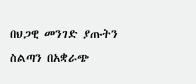በህጋዊ መንገድ ያጡትን ስልጣን በአቋራጭ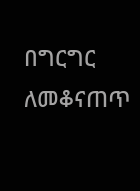በግርግር ለመቆናጠጥ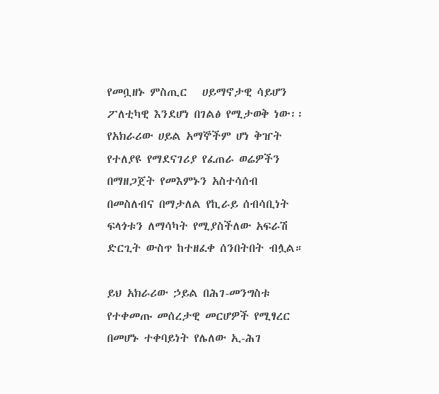የመቧዘኑ ምስጢር   ሀይማኖታዊ ሳይሆን ፖለቲካዊ እንደሆነ በገልፅ የሚታወቅ ነው፡፡ የአክራሪው ሀይል አማኞችም ሆነ ቅዠት የተለያዩ የማደናገሪያ የፈጠራ ወሬዎችን በማዘጋጀት የመእምኑን አስተሳሰብ በመስለብና በማታለል የኪራይ ሰብሳቢነት ፍላጎቱን ለማሳካት የሚያስችለው አፍራሽ ድርጊት ውስጥ ከተዘፈቀ ሰንበትበት ብሏል።

ይህ አክራሪው ኃይል በሕገ-መንግስቱ የተቀመጡ መሰረታዊ መርሆዎች የሚፃረር በመሆኑ ተቀባይነት የሌለው ኢ-ሕገ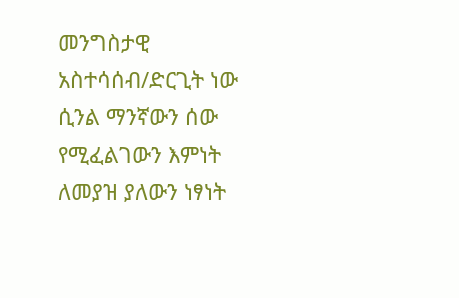መንግስታዊ አስተሳሰብ/ድርጊት ነው ሲንል ማንኛውን ሰው የሚፈልገውን እምነት ለመያዝ ያለውን ነፃነት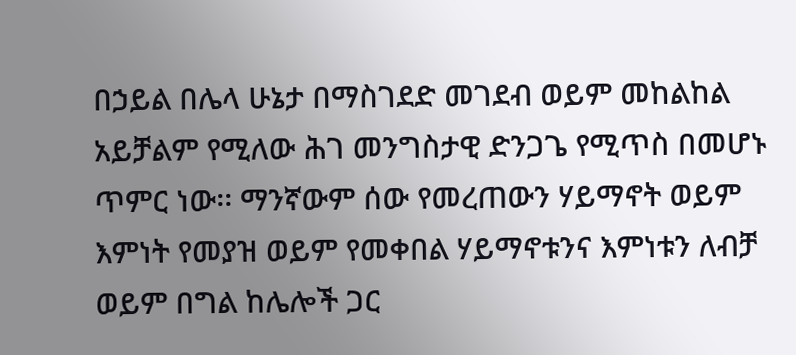በኃይል በሌላ ሁኔታ በማስገደድ መገደብ ወይም መከልከል አይቻልም የሚለው ሕገ መንግስታዊ ድንጋጌ የሚጥስ በመሆኑ ጥምር ነው፡፡ ማንኛውም ሰው የመረጠውን ሃይማኖት ወይም እምነት የመያዝ ወይም የመቀበል ሃይማኖቱንና እምነቱን ለብቻ ወይም በግል ከሌሎች ጋር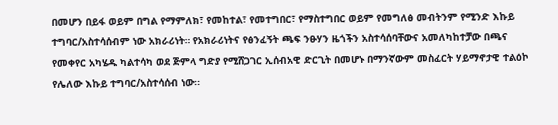በመሆን በይፋ ወይም በግል የማምለክ፣ የመከተል፣ የመተግበር፣ የማስተግበር ወይም የመግለፅ መብትንም የሚንድ እኩይ ተግባር/አስተሳሰብም ነው አክራሪነት። የአክራሪነትና የፅንፈኝት ጫፍ ንፁሃን ዜጎችን አስተሳሰባቸውና አመለካከተቻው በጫና የመቀየር አካሄዱ ካልተሳካ ወደ ጅምላ ግድያ የሚሸጋገር ኢሰብአዊ ድርጊት በመሆኑ በማንኛውም መስፈርት ሃይማኖታዊ ተልዕኮ የሌለው እኩይ ተግባር/አስተሳሰብ ነው፡፡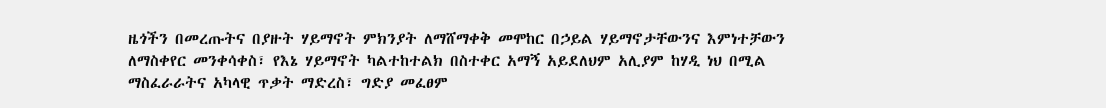ዜጎችን በመረጡትና በያዙት ሃይማኖት ምክንያት ለማሸማቀቅ መሞከር በኃይል ሃይማኖታቸውንና እምነተቻውን ለማስቀየር መንቀሳቀስ፣ የእኔ ሃይማኖት ካልተከተልክ በስተቀር አማኝ አይደለህም አሊያም ከሃዲ ነህ በሚል ማስፈራራትና አካላዊ ጥቃት ማድረስ፣ ግድያ መፈፀም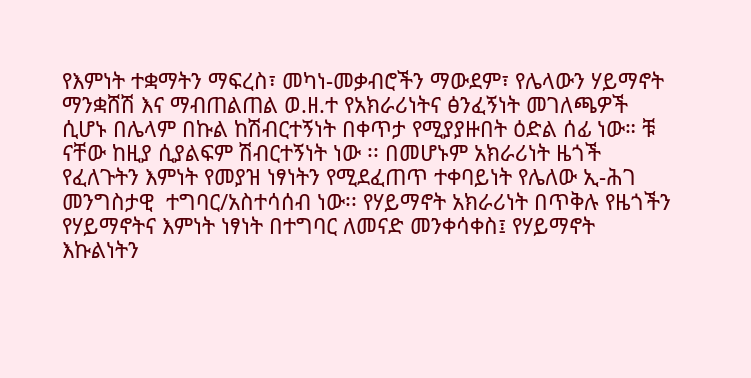የእምነት ተቋማትን ማፍረስ፣ መካነ-መቃብሮችን ማውደም፣ የሌላውን ሃይማኖት ማንቋሸሽ እና ማብጠልጠል ወ.ዘ.ተ የአክራሪነትና ፅንፈኝነት መገለጫዎች ሲሆኑ በሌላም በኩል ከሽብርተኝነት በቀጥታ የሚያያዙበት ዕድል ሰፊ ነው። ቹ ናቸው ከዚያ ሲያልፍም ሽብርተኝነት ነው ፡፡ በመሆኑም አክራሪነት ዜጎች የፈለጉትን እምነት የመያዝ ነፃነትን የሚደፈጠጥ ተቀባይነት የሌለው ኢ-ሕገ መንግስታዊ  ተግባር/አስተሳሰብ ነው፡፡ የሃይማኖት አክራሪነት በጥቅሉ የዜጎችን የሃይማኖትና እምነት ነፃነት በተግባር ለመናድ መንቀሳቀስ፤ የሃይማኖት እኩልነትን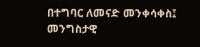በተግባር ለመናድ መንቀሳቀስ፤ መንግስታዊ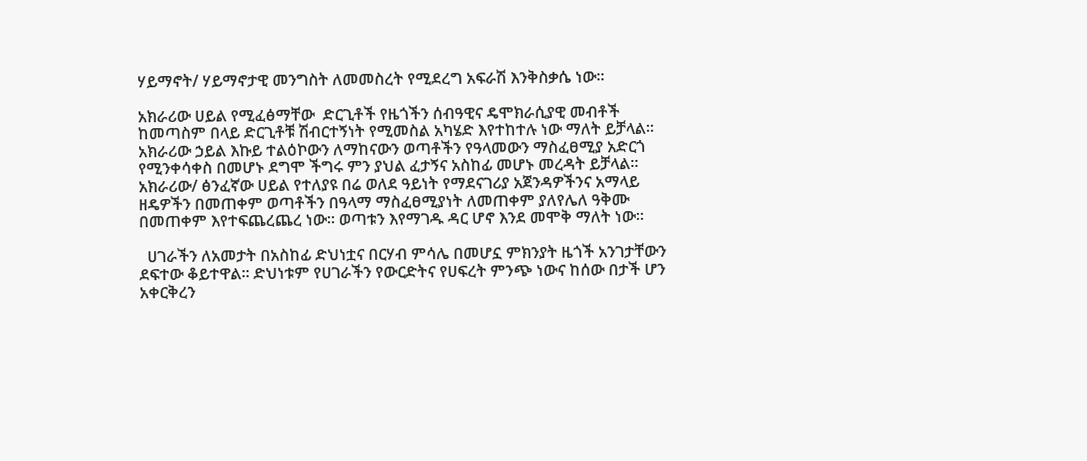ሃይማኖት/ ሃይማኖታዊ መንግስት ለመመስረት የሚደረግ አፍራሽ እንቅስቃሴ ነው፡፡

አክራሪው ሀይል የሚፈፅማቸው  ድርጊቶች የዜጎችን ሰብዓዊና ዴሞክራሲያዊ መብቶች ከመጣስም በላይ ድርጊቶቹ ሽብርተኝነት የሚመስል አካሄድ እየተከተሉ ነው ማለት ይቻላል፡፡
አክራሪው ኃይል እኩይ ተልዕኮውን ለማከናውን ወጣቶችን የዓላመውን ማስፈፀሚያ አድርጎ የሚንቀሳቀስ በመሆኑ ደግሞ ችግሩ ምን ያህል ፈታኝና አስከፊ መሆኑ መረዳት ይቻላል። አክራሪው/ ፅንፈኛው ሀይል የተለያዩ በሬ ወለደ ዓይነት የማደናገሪያ አጀንዳዎችንና አማላይ ዘዴዎችን በመጠቀም ወጣቶችን በዓላማ ማስፈፀሚያነት ለመጠቀም ያለየሌለ ዓቅሙ በመጠቀም እየተፍጨረጨረ ነው። ወጣቱን እየማገዱ ዳር ሆኖ እንደ መሞቅ ማለት ነው።

  ሀገራችን ለአመታት በአስከፊ ድህነቷና በርሃብ ምሳሌ በመሆኗ ምክንያት ዜጎች አንገታቸውን ደፍተው ቆይተዋል፡፡ ድህነቱም የሀገራችን የውርድትና የሀፍረት ምንጭ ነውና ከሰው በታች ሆን አቀርቅረን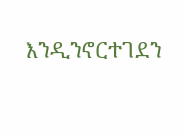እንዲንኖርተገደን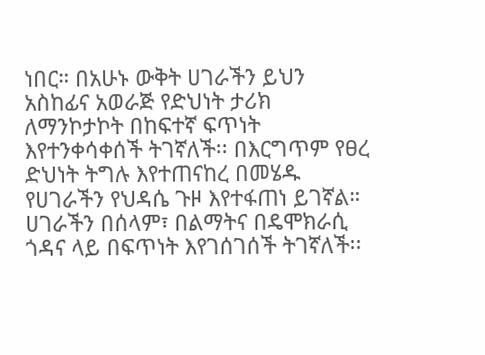ነበር። በአሁኑ ውቅት ሀገራችን ይህን አስከፊና አወራጅ የድህነት ታሪክ ለማንኮታኮት በከፍተኛ ፍጥነት እየተንቀሳቀሰች ትገኛለች፡፡ በእርግጥም የፀረ ድህነት ትግሉ እየተጠናከረ በመሄዱ የሀገራችን የህዳሴ ጉዞ እየተፋጠነ ይገኛል።  ሀገራችን በሰላም፣ በልማትና በዴሞክራሲ ጎዳና ላይ በፍጥነት እየገሰገሰች ትገኛለች፡፡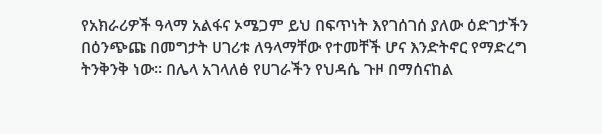የአክራሪዎች ዓላማ አልፋና ኦሜጋም ይህ በፍጥነት እየገሰገሰ ያለው ዕድገታችን በዕንጭጩ በመግታት ሀገሪቱ ለዓላማቸው የተመቸች ሆና እንድትኖር የማድረግ ትንቅንቅ ነው። በሌላ አገላለፅ የሀገራችን የህዳሴ ጉዞ በማሰናከል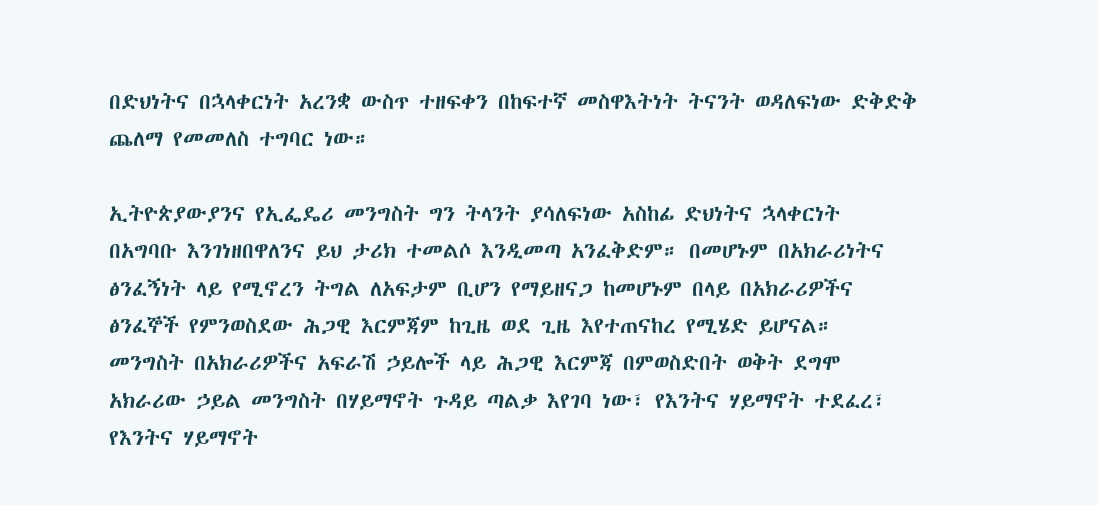በድህነትና በኋላቀርነት አረንቋ ውስጥ ተዘፍቀን በከፍተኛ መስዋእትነት ትናንት ወዳለፍነው ድቅድቅ ጨለማ የመመለስ ተግባር ነው።

ኢትዮጵያውያንና የኢፌዴሪ መንግስት ግን ትላንት ያሳለፍነው አስከፊ ድህነትና ኋላቀርነት በአግባቡ እንገነዘበዋለንና ይህ ታሪክ ተመልሶ እንዲመጣ አንፈቅድም። በመሆኑም በአክራሪነትና ፅንፈኝነት ላይ የሚኖረን ትግል ለአፍታም ቢሆን የማይዘናጋ ከመሆኑም በላይ በአክራሪዎችና ፅንፈኞች የምንወስደው ሕጋዊ እርምጃም ከጊዜ ወደ ጊዜ እየተጠናከረ የሚሄድ ይሆናል። መንግስት በአክራሪዎችና አፍራሽ ኃይሎች ላይ ሕጋዊ እርምጃ በምወስድበት ወቅት ደግሞ አክራሪው ኃይል መንግስት በሃይማኖት ጉዳይ ጣልቃ እየገባ ነው፣ የእንትና ሃይማኖት ተደፈረ፣ የእንትና ሃይማኖት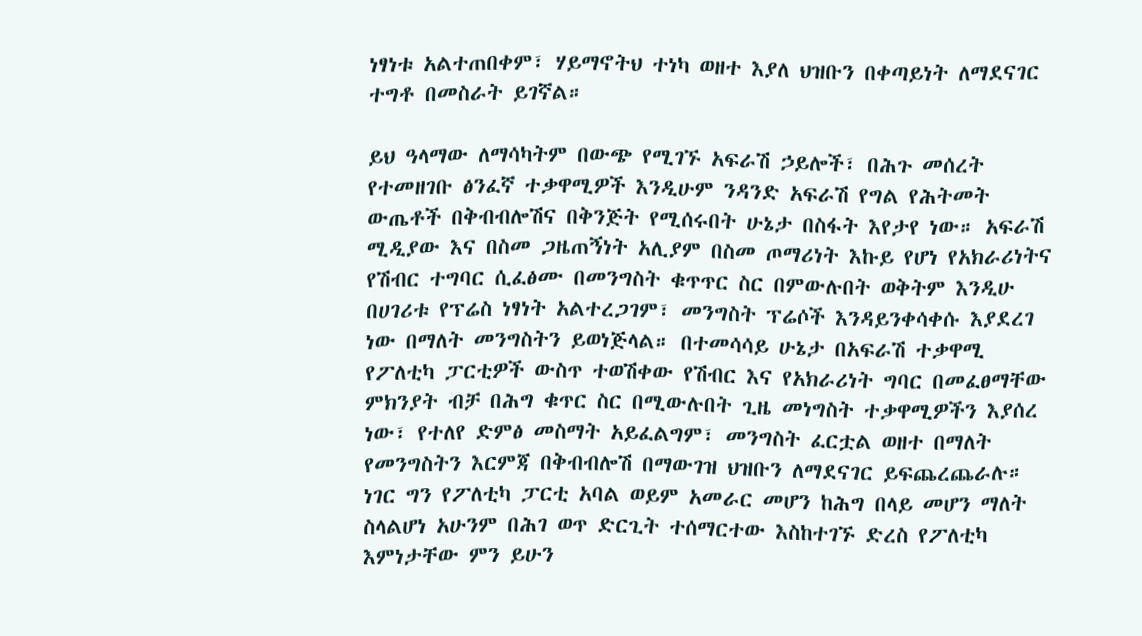ነፃነቱ አልተጠበቀም፣ ሃይማኖትህ ተነካ ወዘተ እያለ ህዝቡን በቀጣይነት ለማደናገር ተግቶ በመስራት ይገኛል።

ይህ ዓላማው ለማሳካትም በውጭ የሚገኙ አፍራሽ ኃይሎች፣ በሕጉ መሰረት የተመዘገቡ ፅንፈኛ ተቃዋሚዎች እንዲሁም ንዳንድ አፍራሽ የግል የሕትመት ውጤቶች በቅብብሎሽና በቅንጅት የሚሰሩበት ሁኔታ በስፋት እየታየ ነው። አፍራሽ ሚዲያው እና በስመ ጋዜጠኝነት አሊያም በስመ ጦማሪነት እኩይ የሆነ የአክራሪነትና የሽብር ተግባር ሲፈፅሙ በመንግስት ቁጥጥር ስር በምውሉበት ወቅትም እንዲሁ በሀገሪቱ የፕሬስ ነፃነት አልተረጋገም፣ መንግስት ፕሬሶች እንዳይንቀሳቀሱ እያደረገ ነው በማለት መንግስትን ይወነጅላል። በተመሳሳይ ሁኔታ በአፍራሽ ተቃዋሚ የፖለቲካ ፓርቲዎች ውስጥ ተወሽቀው የሽብር እና የአክራሪነት ግባር በመፈፀማቸው ምክንያት ብቻ በሕግ ቁጥር ስር በሚውሉበት ጊዜ መነግስት ተቃዋሚዎችን እያሰረ ነው፣ የተለየ ድምፅ መስማት አይፈልግም፣ መንግስት ፈርቷል ወዘተ በማለት የመንግስትን እርምጃ በቅብብሎሽ በማውገዝ ህዝቡን ለማደናገር ይፍጨረጨራሉ። ነገር ግን የፖለቲካ ፓርቲ አባል ወይም አመራር መሆን ከሕግ በላይ መሆን ማለት ስላልሆነ አሁንም በሕገ ወጥ ድርጊት ተሰማርተው እስከተገኙ ድረስ የፖለቲካ እምነታቸው ምን ይሁን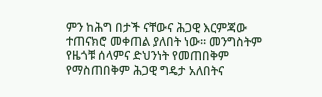ምን ከሕግ በታች ናቸውና ሕጋዊ እርምጃው ተጠናክሮ መቀጠል ያለበት ነው። መንግስትም የዜጎቹ ሰላምና ድህንነት የመጠበቅም የማስጠበቅም ሕጋዊ ግዴታ አለበትና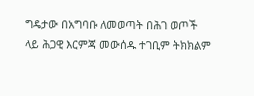ግዴታው በአግባቡ ለመወጣት በሕገ ወጦች ላይ ሕጋዊ እርምጃ መውሰዱ ተገቢም ትክክልም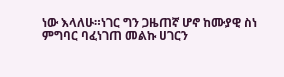ነው እላለሁ።ነገር ግን ጋዜጠኛ ሆኖ ከሙያዊ ስነ ምግባር ባፈነገጠ መልኩ ሀገርን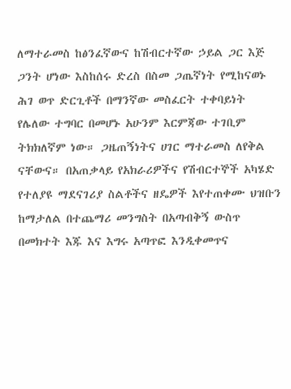ለማተራመስ ከፅንፈኛውና ከሽብርተኛው ኃይል ጋር እጅ ጋንት ሆነው እስከሰሩ ድረስ በስመ ጋጤኛነት የሚከናወኑ ሕገ ወጥ ድርጊቶች በማንኛው መስፈርት ተቀባይነት የሌለው ተግባር በመሆኑ አሁንም እርምጃው ተገቢም ትክክለኛም ነው። ጋዜጠኝነትና ሀገር ማተራመስ ለየቅል ናቸውና። በአጠቃላይ የአክራሪዎችና የሽብርተኞች አካሄድ የተለያዩ ማደናገሪያ ስልቶችና ዘዴዎች እየተጠቀሙ ህዝቡን ከማታለል በተጨማሪ መንግስት በአጣብቅኝ ውስጥ በመክተት እጁ እና እግሩ አጣጥፎ እንዲቀመጥና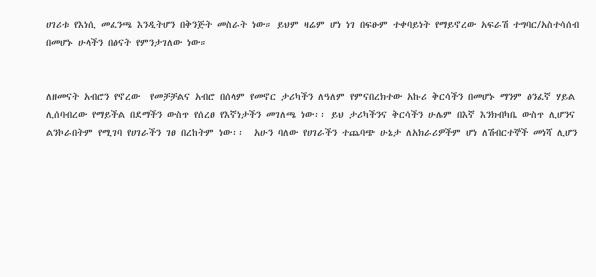ሀገሪቱ የእነሲ መፈንጫ እንዲትሆን በቅንጅት መስራት ነው። ይህም ዛሬም ሆነ ነገ በፍፁም ተቀባይነት የማይኖረው አፍራሽ ተግባር/አስተሳሰብ በመሆኑ ሁላችን በፅናት የምንታገለው ነው።


ለዘመናት አብሮን የኖረው  የመቻቻልና አብሮ በሰላም የመኖር ታሪካችን ለዓለም የምናበረክተው አኩሪ ቅርሳችን በመሆኑ ማንም ፅንፈኛ ሃይል ሊሰባብረው የማይችል በደማችን ውስጥ የሰረፀ የእኛነታችን መገለጫ ነው፡፡ ይህ ታሪካችንና ቅርሳችን ሁሌም በእኛ እንክብካቤ ውስጥ ሊሆንና ልንኮራበትም የሚገባ የሀገራችን ገፀ በረከትም ነው፡፡  አሁን ባለው የሀገራችን ተጨባጭ ሁኔታ ለአክራሪዎችም ሆነ ለሽብርተኞች መነሻ ሊሆን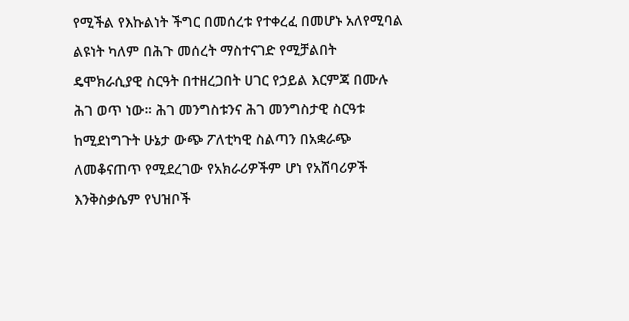የሚችል የእኩልነት ችግር በመሰረቱ የተቀረፈ በመሆኑ አለየሚባል ልዩነት ካለም በሕጉ መሰረት ማስተናገድ የሚቻልበት ዴሞክራሲያዊ ስርዓት በተዘረጋበት ሀገር የኃይል እርምጃ በሙሉ ሕገ ወጥ ነው። ሕገ መንግስቱንና ሕገ መንግስታዊ ስርዓቱ ከሚደነግጉት ሁኔታ ውጭ ፖለቲካዊ ስልጣን በአቋራጭ ለመቆናጠጥ የሚደረገው የአክራሪዎችም ሆነ የአሸባሪዎች እንቅስቃሴም የህዝቦች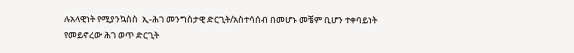ሉአላዊነት የሚያንኳስስ  ኢ-ሕገ መንግስታዊ ድርጊት/አስተሳሰብ በመሆኑ መቼም ቢሆን ተቀባይነት የመይኖረው ሕገ ወጥ ድርጊት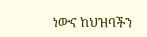ነውና ከህዝባችን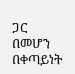ጋር በመሆን በቀጣይነት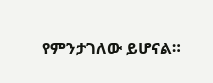የምንታገለው ይሆናል።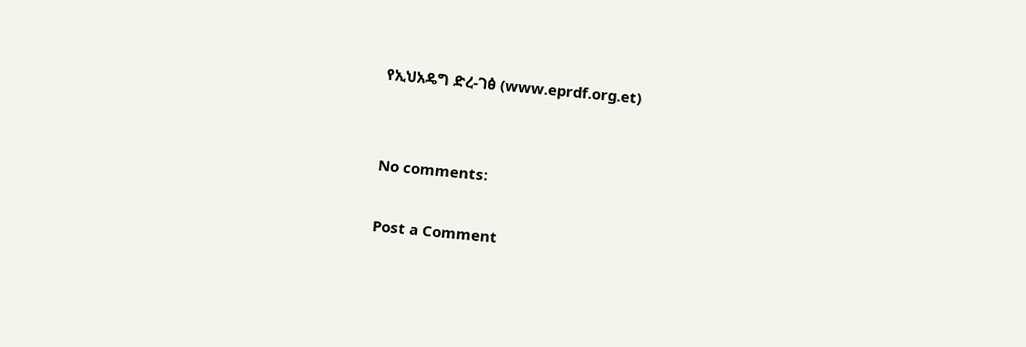የኢህአዴግ ድረ-ገፅ (www.eprdf.org.et)


No comments:

Post a Comment